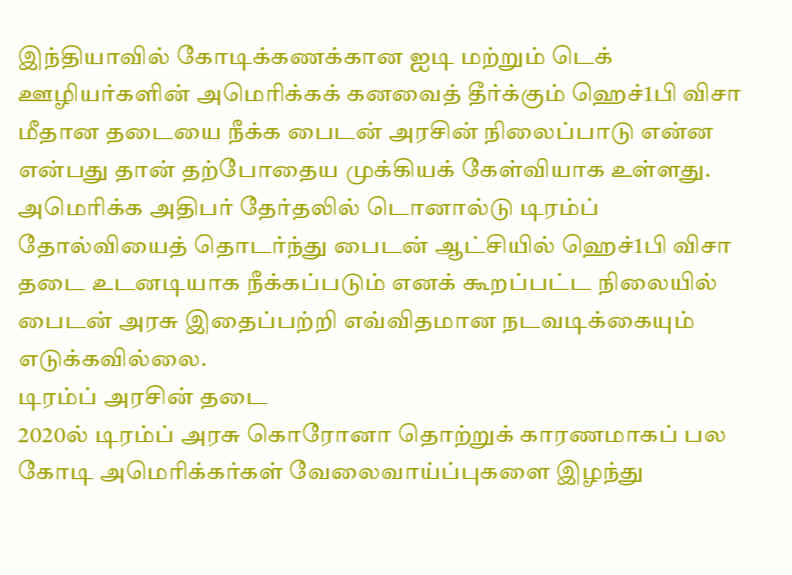இந்தியாவில் கோடிக்கணக்கான ஐடி மற்றும் டெக் ஊழியர்களின் அமெரிக்கக் கனவைத் தீர்க்கும் ஹெச்1பி விசா மீதான தடையை நீக்க பைடன் அரசின் நிலைப்பாடு என்ன என்பது தான் தற்போதைய முக்கியக் கேள்வியாக உள்ளது.
அமெரிக்க அதிபர் தேர்தலில் டொனால்டு டிரம்ப் தோல்வியைத் தொடர்ந்து பைடன் ஆட்சியில் ஹெச்1பி விசா தடை உடனடியாக நீக்கப்படும் எனக் கூறப்பட்ட நிலையில் பைடன் அரசு இதைப்பற்றி எவ்விதமான நடவடிக்கையும் எடுக்கவில்லை.
டிரம்ப் அரசின் தடை
2020ல் டிரம்ப் அரசு கொரோனா தொற்றுக் காரணமாகப் பல கோடி அமெரிக்கர்கள் வேலைவாய்ப்புகளை இழந்து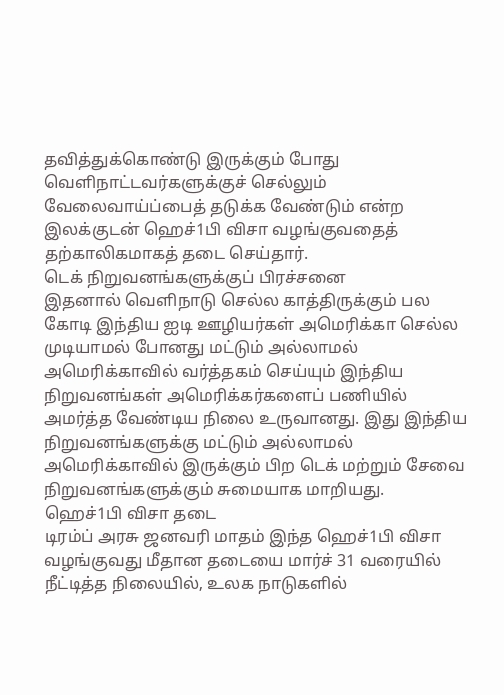தவித்துக்கொண்டு இருக்கும் போது வெளிநாட்டவர்களுக்குச் செல்லும் வேலைவாய்ப்பைத் தடுக்க வேண்டும் என்ற இலக்குடன் ஹெச்1பி விசா வழங்குவதைத் தற்காலிகமாகத் தடை செய்தார்.
டெக் நிறுவனங்களுக்குப் பிரச்சனை
இதனால் வெளிநாடு செல்ல காத்திருக்கும் பல கோடி இந்திய ஐடி ஊழியர்கள் அமெரிக்கா செல்ல முடியாமல் போனது மட்டும் அல்லாமல் அமெரிக்காவில் வர்த்தகம் செய்யும் இந்திய நிறுவனங்கள் அமெரிக்கர்களைப் பணியில் அமர்த்த வேண்டிய நிலை உருவானது. இது இந்திய நிறுவனங்களுக்கு மட்டும் அல்லாமல் அமெரிக்காவில் இருக்கும் பிற டெக் மற்றும் சேவை நிறுவனங்களுக்கும் சுமையாக மாறியது.
ஹெச்1பி விசா தடை
டிரம்ப் அரசு ஜனவரி மாதம் இந்த ஹெச்1பி விசா வழங்குவது மீதான தடையை மார்ச் 31 வரையில் நீட்டித்த நிலையில், உலக நாடுகளில்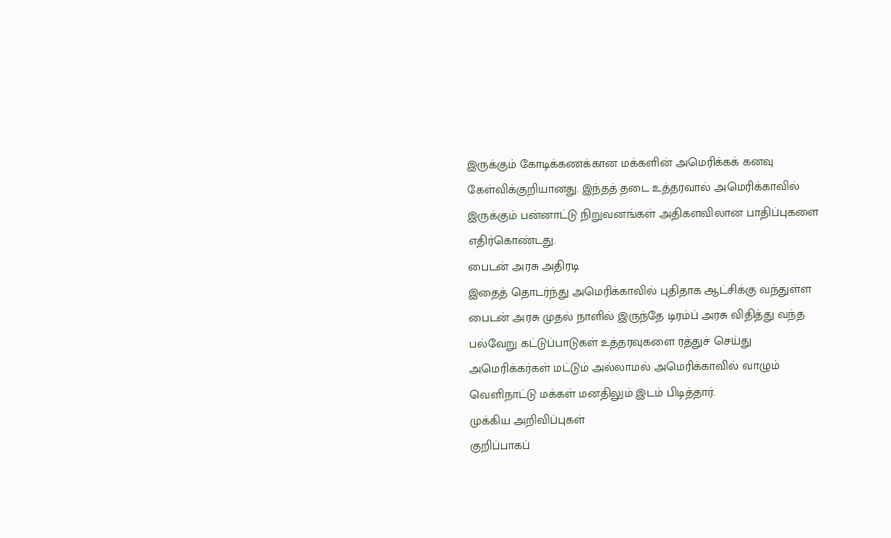இருக்கும் கோடிக்கணக்கான மக்களின் அமெரிக்கக் கனவு கேள்விக்குறியானது. இந்தத் தடை உத்தரவால் அமெரிக்காவில் இருக்கும் பன்னாட்டு நிறுவனங்கள் அதிகளவிலான பாதிப்புகளை எதிர்கொண்டது.
பைடன் அரசு அதிரடி
இதைத் தொடர்ந்து அமெரிக்காவில் புதிதாக ஆட்சிக்கு வந்துள்ள பைடன் அரசு முதல் நாளில் இருந்தே டிரம்ப் அரசு விதித்து வந்த பல்வேறு கட்டுப்பாடுகள் உத்தரவுகளை ரத்துச் செய்து அமெரிக்கர்கள் மட்டும் அல்லாமல் அமெரிக்காவில் வாழும் வெளிநாட்டு மக்கள் மனதிலும் இடம் பிடித்தார்.
முக்கிய அறிவிப்புகள்
குறிப்பாகப்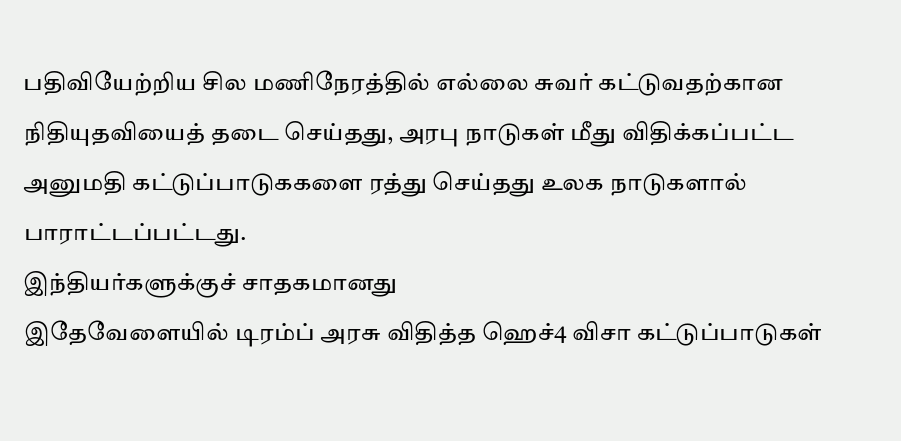பதிவியேற்றிய சில மணிநேரத்தில் எல்லை சுவர் கட்டுவதற்கான நிதியுதவியைத் தடை செய்தது, அரபு நாடுகள் மீது விதிக்கப்பட்ட அனுமதி கட்டுப்பாடுககளை ரத்து செய்தது உலக நாடுகளால் பாராட்டப்பட்டது.
இந்தியர்களுக்குச் சாதகமானது
இதேவேளையில் டிரம்ப் அரசு விதித்த ஹெச்4 விசா கட்டுப்பாடுகள்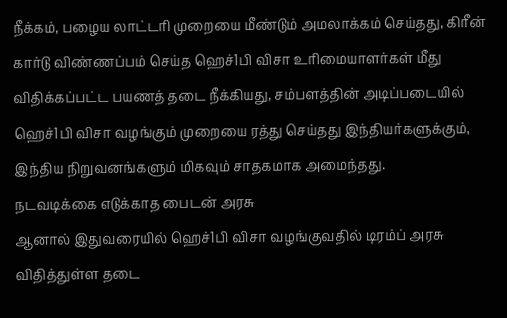நீக்கம், பழைய லாட்டரி முறையை மீண்டும் அமலாக்கம் செய்தது, கிரீன் கார்டு விண்ணப்பம் செய்த ஹெச்1பி விசா உரிமையாளர்கள் மீது விதிக்கப்பட்ட பயணத் தடை நீக்கியது, சம்பளத்தின் அடிப்படையில் ஹெச்1பி விசா வழங்கும் முறையை ரத்து செய்தது இந்தியர்களுக்கும், இந்திய நிறுவனங்களும் மிகவும் சாதகமாக அமைந்தது.
நடவடிக்கை எடுக்காத பைடன் அரசு
ஆனால் இதுவரையில் ஹெச்1பி விசா வழங்குவதில் டிரம்ப் அரசு விதித்துள்ள தடை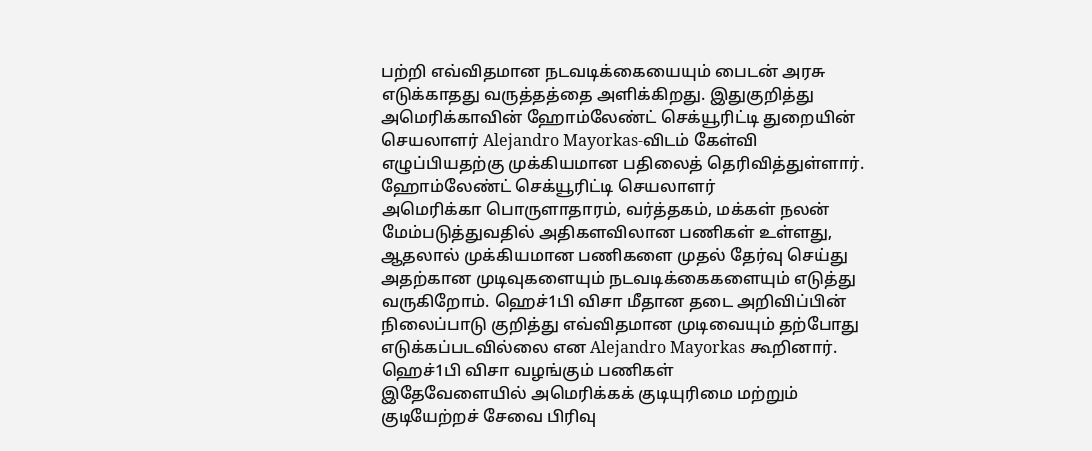பற்றி எவ்விதமான நடவடிக்கையையும் பைடன் அரசு எடுக்காதது வருத்தத்தை அளிக்கிறது. இதுகுறித்து அமெரிக்காவின் ஹோம்லேண்ட் செக்யூரிட்டி துறையின் செயலாளர் Alejandro Mayorkas-விடம் கேள்வி எழுப்பியதற்கு முக்கியமான பதிலைத் தெரிவித்துள்ளார்.
ஹோம்லேண்ட் செக்யூரிட்டி செயலாளர்
அமெரிக்கா பொருளாதாரம், வர்த்தகம், மக்கள் நலன் மேம்படுத்துவதில் அதிகளவிலான பணிகள் உள்ளது, ஆதலால் முக்கியமான பணிகளை முதல் தேர்வு செய்து அதற்கான முடிவுகளையும் நடவடிக்கைகளையும் எடுத்து வருகிறோம். ஹெச்1பி விசா மீதான தடை அறிவிப்பின் நிலைப்பாடு குறித்து எவ்விதமான முடிவையும் தற்போது எடுக்கப்படவில்லை என Alejandro Mayorkas கூறினார்.
ஹெச்1பி விசா வழங்கும் பணிகள்
இதேவேளையில் அமெரிக்கக் குடியுரிமை மற்றும் குடியேற்றச் சேவை பிரிவு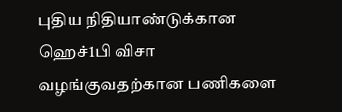புதிய நிதியாண்டுக்கான ஹெச்1பி விசா வழங்குவதற்கான பணிகளை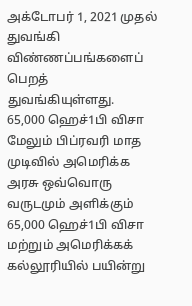அக்டோபர் 1, 2021 முதல் துவங்கி விண்ணப்பங்களைப் பெறத் துவங்கியுள்ளது.
65,000 ஹெச்1பி விசா
மேலும் பிப்ரவரி மாத முடிவில் அமெரிக்க அரசு ஒவ்வொரு வருடமும் அளிக்கும் 65,000 ஹெச்1பி விசா மற்றும் அமெரிக்கக் கல்லூரியில் பயின்று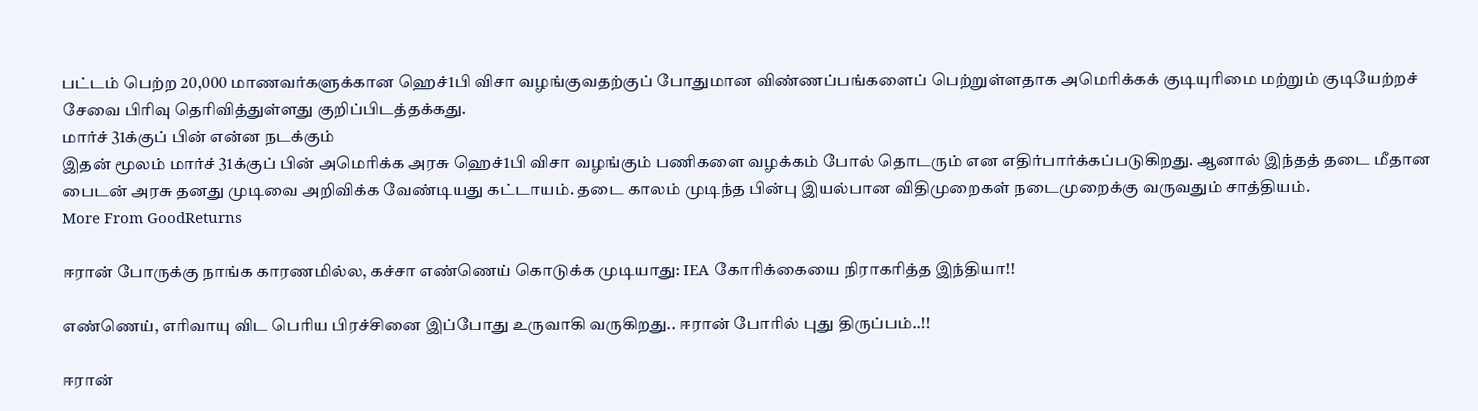பட்டம் பெற்ற 20,000 மாணவர்களுக்கான ஹெச்1பி விசா வழங்குவதற்குப் போதுமான விண்ணப்பங்களைப் பெற்றுள்ளதாக அமெரிக்கக் குடியுரிமை மற்றும் குடியேற்றச் சேவை பிரிவு தெரிவித்துள்ளது குறிப்பிடத்தக்கது.
மார்ச் 31க்குப் பின் என்ன நடக்கும்
இதன் மூலம் மார்ச் 31க்குப் பின் அமெரிக்க அரசு ஹெச்1பி விசா வழங்கும் பணிகளை வழக்கம் போல் தொடரும் என எதிர்பார்க்கப்படுகிறது. ஆனால் இந்தத் தடை மீதான பைடன் அரசு தனது முடிவை அறிவிக்க வேண்டியது கட்டாயம். தடை காலம் முடிந்த பின்பு இயல்பான விதிமுறைகள் நடைமுறைக்கு வருவதும் சாத்தியம்.
More From GoodReturns

ஈரான் போருக்கு நாங்க காரணமில்ல, கச்சா எண்ணெய் கொடுக்க முடியாது: IEA கோரிக்கையை நிராகரித்த இந்தியா!!

எண்ணெய், எரிவாயு விட பெரிய பிரச்சினை இப்போது உருவாகி வருகிறது.. ஈரான் போரில் புது திருப்பம்..!!

ஈரான்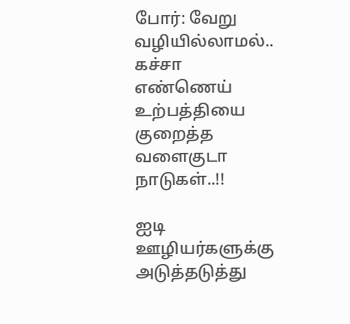போர்: வேறு வழியில்லாமல்.. கச்சா எண்ணெய் உற்பத்தியை குறைத்த வளைகுடா நாடுகள்..!!

ஐடி ஊழியர்களுக்கு அடுத்தடுத்து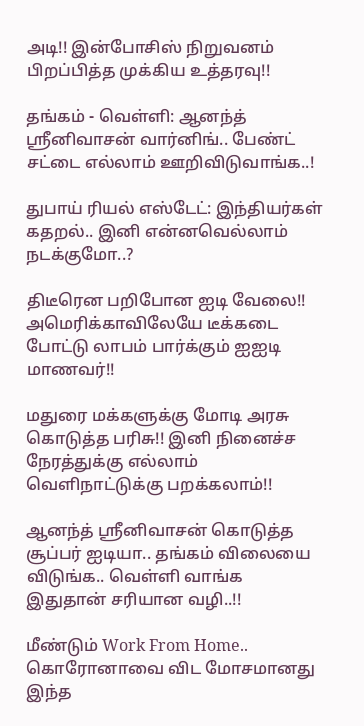அடி!! இன்போசிஸ் நிறுவனம் பிறப்பித்த முக்கிய உத்தரவு!!

தங்கம் - வெள்ளி: ஆனந்த் ஸ்ரீனிவாசன் வார்னிங்.. பேண்ட் சட்டை எல்லாம் ஊறிவிடுவாங்க..!

துபாய் ரியல் எஸ்டேட்: இந்தியர்கள் கதறல்.. இனி என்னவெல்லாம் நடக்குமோ..?

திடீரென பறிபோன ஐடி வேலை!! அமெரிக்காவிலேயே டீக்கடை போட்டு லாபம் பார்க்கும் ஐஐடி மாணவர்!!

மதுரை மக்களுக்கு மோடி அரசு கொடுத்த பரிசு!! இனி நினைச்ச நேரத்துக்கு எல்லாம் வெளிநாட்டுக்கு பறக்கலாம்!!

ஆனந்த் ஸ்ரீனிவாசன் கொடுத்த சூப்பர் ஐடியா.. தங்கம் விலையை விடுங்க.. வெள்ளி வாங்க இதுதான் சரியான வழி..!!

மீண்டும் Work From Home.. கொரோனாவை விட மோசமானது இந்த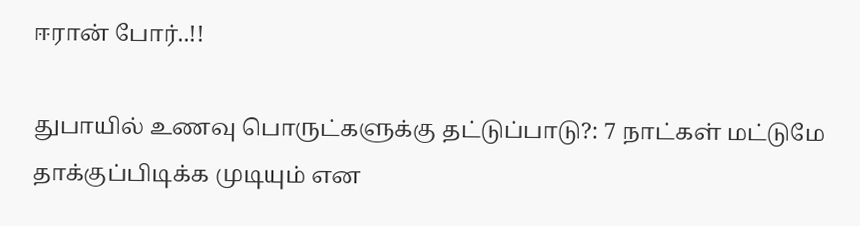ஈரான் போர்..!!

துபாயில் உணவு பொருட்களுக்கு தட்டுப்பாடு?: 7 நாட்கள் மட்டுமே தாக்குப்பிடிக்க முடியும் என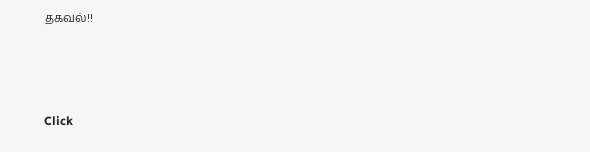தகவல்!!



Click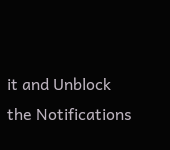it and Unblock the Notifications